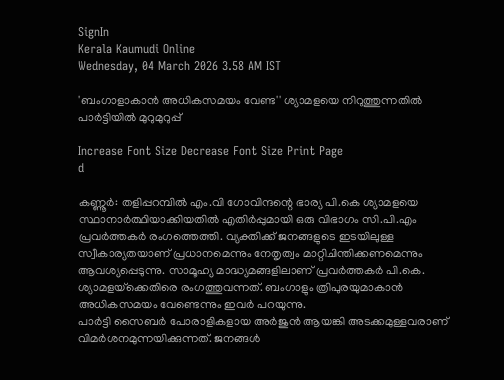SignIn
Kerala Kaumudi Online
Wednesday, 04 March 2026 3.58 AM IST

'ബംഗാളാകാൻ അധികസമയം വേണ്ട'' ശ്യാമളയെ നിറുത്തുന്നതിൽ പാർട്ടിയിൽ മുറുമുറുപ്പ്

Increase Font Size Decrease Font Size Print Page
d

കണ്ണൂർ: തളിപ്പറമ്പിൽ എം.വി ഗോവിന്ദന്റെ ഭാര്യ പി.കെ ശ്യാമളയെ സ്ഥാനാർത്ഥിയാക്കിയതിൽ എതിർപ്പുമായി ഒരു വിഭാഗം സി.പി.എം പ്രവർത്തകർ രംഗത്തെത്തി. വ്യക്തിക്ക് ജനങ്ങളുടെ ഇടയിലുള്ള സ്വീകാര്യതയാണ് പ്രധാനമെന്നും നേതൃത്വം മാറ്റിചിന്തിക്കണമെന്നും ആവശ്യപ്പെടുന്നു. സാമൂഹ്യ മാദ്ധ്യമങ്ങളിലാണ് പ്രവർത്തകർ പി.കെ. ശ്യാമളയ്‌ക്കെതിരെ രംഗത്തുവന്നത്. ബംഗാളും ത്രിപുരയുമാകാൻ അധികസമയം വേണ്ടെന്നും ഇവർ പറയുന്നു.
പാർട്ടി സൈബർ പോരാളികളായ അർജുൻ ആയങ്കി അടക്കമുള്ളവരാണ് വിമർശനമുന്നയിക്കുന്നത്. ജനങ്ങൾ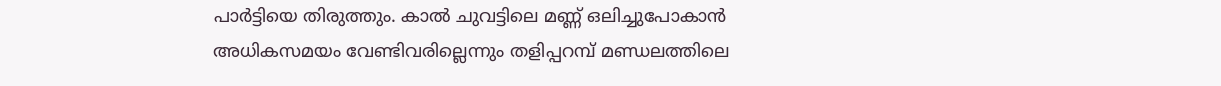പാർട്ടിയെ തിരുത്തും. കാൽ ചുവട്ടിലെ മണ്ണ് ഒലിച്ചുപോകാൻ അധികസമയം വേണ്ടിവരില്ലെന്നും തളിപ്പറമ്പ് മണ്ഡലത്തിലെ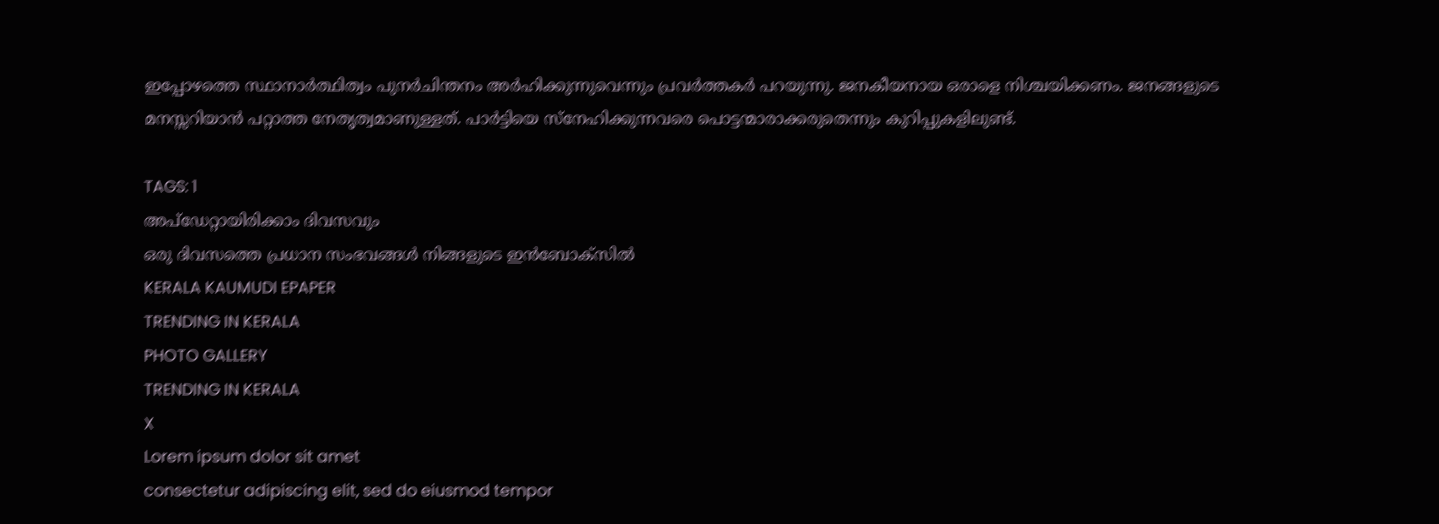ഇപ്പോഴത്തെ സ്ഥാനാർത്ഥിത്വം പുനർചിന്തനം അർഹിക്കുന്നുവെന്നും പ്രവർത്തകർ പറയുന്നു. ജനകീയനായ ഒരാളെ നിശ്ചയിക്കണം. ജനങ്ങളുടെ മനസ്സറിയാൻ പറ്റാത്ത നേതൃത്വമാണുള്ളത്. പാർട്ടിയെ സ്‌നേഹിക്കുന്നവരെ പൊട്ടന്മാരാക്കരുതെന്നും കുറിപ്പുകളിലുണ്ട്.

TAGS: 1
അപ്ഡേറ്റായിരിക്കാം ദിവസവും
ഒരു ദിവസത്തെ പ്രധാന സംഭവങ്ങൾ നിങ്ങളുടെ ഇൻബോക്സിൽ
KERALA KAUMUDI EPAPER
TRENDING IN KERALA
PHOTO GALLERY
TRENDING IN KERALA
X
Lorem ipsum dolor sit amet
consectetur adipiscing elit, sed do eiusmod tempor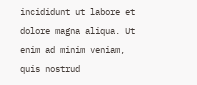incididunt ut labore et dolore magna aliqua. Ut enim ad minim veniam, quis nostrud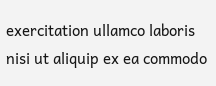exercitation ullamco laboris nisi ut aliquip ex ea commodo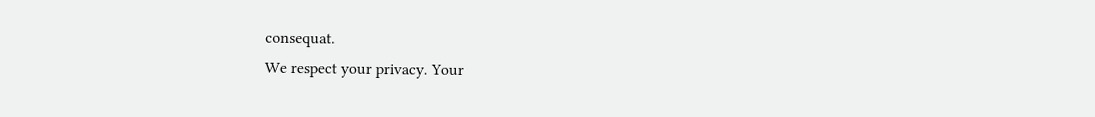consequat.
We respect your privacy. Your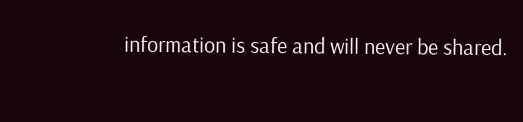information is safe and will never be shared.